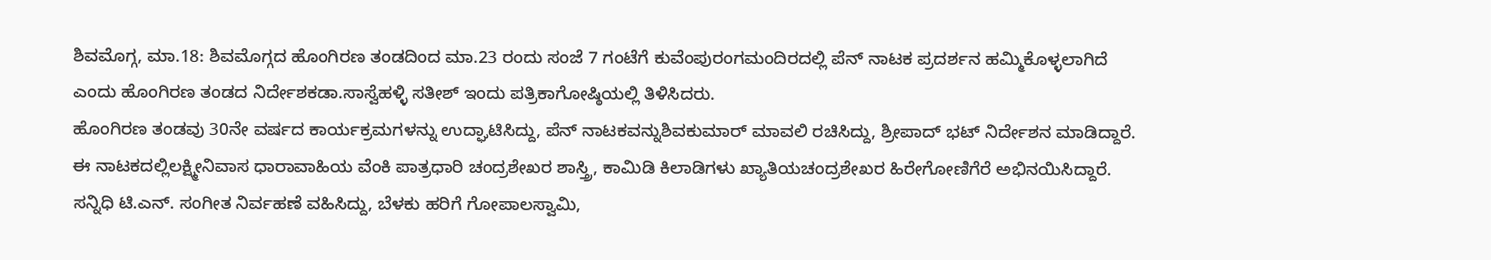ಶಿವಮೊಗ್ಗ, ಮಾ.18: ಶಿವಮೊಗ್ಗದ ಹೊಂಗಿರಣ ತಂಡದಿಂದ ಮಾ.23 ರಂದು ಸಂಜೆ 7 ಗಂಟೆಗೆ ಕುವೆಂಪುರಂಗಮಂದಿರದಲ್ಲಿ ಪೆನ್ ನಾಟಕ ಪ್ರದರ್ಶನ ಹಮ್ಮಿಕೊಳ್ಳಲಾಗಿದೆ ಎಂದು ಹೊಂಗಿರಣ ತಂಡದ ನಿರ್ದೇಶಕಡಾ.ಸಾಸ್ವೆಹಳ್ಳಿ ಸತೀಶ್ ಇಂದು ಪತ್ರಿಕಾಗೋಷ್ಠಿಯಲ್ಲಿ ತಿಳಿಸಿದರು.
ಹೊಂಗಿರಣ ತಂಡವು 30ನೇ ವರ್ಷದ ಕಾರ್ಯಕ್ರಮಗಳನ್ನು ಉದ್ಘಾಟಿಸಿದ್ದು, ಪೆನ್ ನಾಟಕವನ್ನುಶಿವಕುಮಾರ್ ಮಾವಲಿ ರಚಿಸಿದ್ದು, ಶ್ರೀಪಾದ್ ಭಟ್ ನಿರ್ದೇಶನ ಮಾಡಿದ್ದಾರೆ. ಈ ನಾಟಕದಲ್ಲಿಲಕ್ಷ್ಮೀನಿವಾಸ ಧಾರಾವಾಹಿಯ ವೆಂಕಿ ಪಾತ್ರಧಾರಿ ಚಂದ್ರಶೇಖರ ಶಾಸ್ತ್ರಿ, ಕಾಮಿಡಿ ಕಿಲಾಡಿಗಳು ಖ್ಯಾತಿಯಚಂದ್ರಶೇಖರ ಹಿರೇಗೋಣಿಗೆರೆ ಅಭಿನಯಿಸಿದ್ದಾರೆ. ಸನ್ನಿಧಿ ಟಿ.ಎನ್. ಸಂಗೀತ ನಿರ್ವಹಣೆ ವಹಿಸಿದ್ದು, ಬೆಳಕು ಹರಿಗೆ ಗೋಪಾಲಸ್ವಾಮಿ,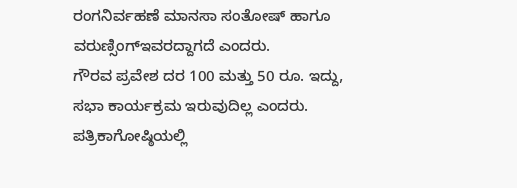ರಂಗನಿರ್ವಹಣೆ ಮಾನಸಾ ಸಂತೋಷ್ ಹಾಗೂ ವರುಣ್ಸಿಂಗ್ಇವರದ್ದಾಗದೆ ಎಂದರು.
ಗೌರವ ಪ್ರವೇಶ ದರ 100 ಮತ್ತು 50 ರೂ. ಇದ್ದು, ಸಭಾ ಕಾರ್ಯಕ್ರಮ ಇರುವುದಿಲ್ಲ ಎಂದರು.
ಪತ್ರಿಕಾಗೋಷ್ಠಿಯಲ್ಲಿ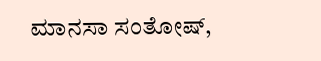ಮಾನಸಾ ಸಂತೋಷ್,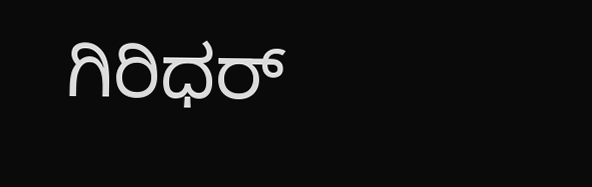ಗಿರಿಧರ್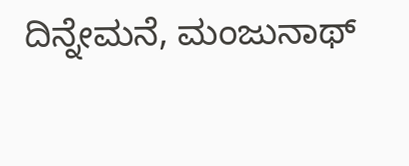ದಿನ್ನೇಮನೆ, ಮಂಜುನಾಥ್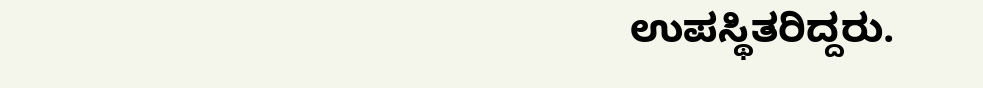ಉಪಸ್ಥಿತರಿದ್ದರು.